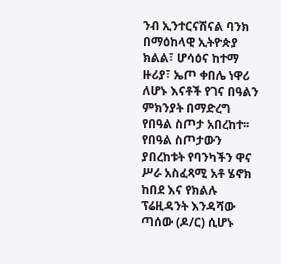ንብ ኢንተርናሽናል ባንክ በማዕከላዊ ኢትዮጵያ ክልል፣ ሆሳዕና ከተማ ዙሪያ፣ ኤጦ ቀበሌ ነዋሪ ለሆኑ እናቶች የገና በዓልን ምክንያት በማድረግ የበዓል ስጦታ አበረከተ፡፡
የበዓል ስጦታውን ያበረከቱት የባንካችን ዋና ሥራ አስፈጻሚ አቶ ሄኖክ ከበደ እና የክልሉ ፕሬዚዳንት እንዳሻው ጣሰው (ዶ/ር) ሲሆኑ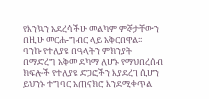የእንኳን አደረሳችሁ መልካም ምኞታቸውን በዚሁ መርሐ-ግብር ላይ አቅርበዋል፡፡
ባንኩ የተለያዩ በዓላትን ምክንያት በማድረግ አቅመ ደካማ ለሆኑ የማህበረሰብ ክፍሎች የተለያዩ ድጋፎችን እያደረገ ሲሆን ይህንኑ ተግባር አጠናክሮ እንደሚቀጥል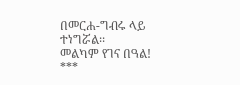በመርሐ-ግብሩ ላይ ተነግሯል፡፡
መልካም የገና በዓል!
***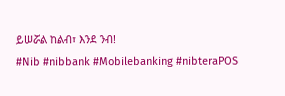ይሠሯል ከልብ፣ እንደ ንብ!
#Nib #nibbank #Mobilebanking #nibteraPOS